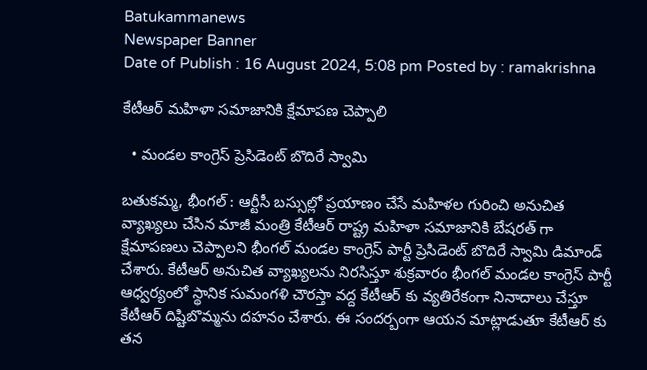Batukammanews
Newspaper Banner
Date of Publish : 16 August 2024, 5:08 pm Posted by : ramakrishna

కేటీఆర్ మహిళా సమాజానికి క్షేమాపణ చెప్పాలి

  • మండల కాంగ్రెస్ ప్రెసిడెంట్ బొదిరే స్వామి

బతుకమ్మ, భీంగల్ : ఆర్టీసీ బస్సుల్లో ప్రయాణం చేసే మహిళల గురించి అనుచిత వ్యాఖ్యలు చేసిన మాజీ మంత్రి కేటీఆర్ రాష్ట్ర మహిళా సమాజానికి బేషరత్ గా క్షేమాపణలు చెప్పాలని భీంగల్ మండల కాంగ్రెస్ పార్టీ ప్రెసిడెంట్ బొదిరే స్వామి డిమాండ్ చేశారు. కేటీఆర్ అనుచిత వ్యాఖ్యలను నిరసిస్తూ శుక్రవారం భీంగల్ మండల కాంగ్రెస్ పార్టీ ఆధ్వర్యంలో స్థానిక సుమంగళి చౌరస్తా వద్ద కేటీఆర్ కు వ్యతిరేకంగా నినాదాలు చేస్తూ కేటీఆర్ దిష్టిబొమ్మను దహనం చేశారు. ఈ సందర్బంగా ఆయన మాట్లాడుతూ కేటీఆర్ కు తన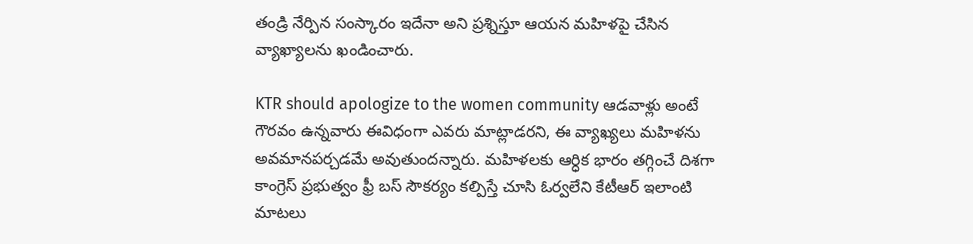తండ్రి నేర్పిన సంస్కారం ఇదేనా అని ప్రశ్నిస్తూ ఆయన మహిళపై చేసిన వ్యాఖ్యాలను ఖండించారు.

KTR should apologize to the women community ఆడవాళ్లు అంటే గౌరవం ఉన్నవారు ఈవిధంగా ఎవరు మాట్లాడరని, ఈ వ్యాఖ్యలు మహిళను అవమానపర్చడమే అవుతుందన్నారు. మహిళలకు ఆర్ధిక భారం తగ్గించే దిశగా కాంగ్రెస్ ప్రభుత్వం ఫ్రీ బస్ సౌకర్యం కల్పిస్తే చూసి ఓర్వలేని కేటీఆర్ ఇలాంటి మాటలు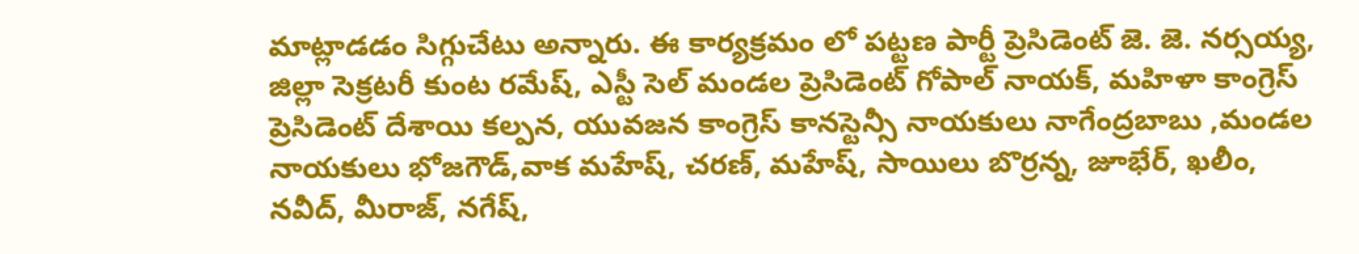మాట్లాడడం సిగ్గుచేటు అన్నారు. ఈ కార్యక్రమం లో పట్టణ పార్టీ ప్రెసిడెంట్ జె. జె. నర్సయ్య, జిల్లా సెక్రటరీ కుంట రమేష్, ఎస్టీ సెల్ మండల ప్రెసిడెంట్ గోపాల్ నాయక్, మహిళా కాంగ్రెస్ ప్రెసిడెంట్ దేశాయి కల్పన, యువజన కాంగ్రెస్ కానస్టెన్సీ నాయకులు నాగేంద్రబాబు ,మండల నాయకులు భోజగౌడ్,వాక మహేష్, చరణ్, మహేష్, సాయిలు బొర్రన్న, జూభేర్, ఖలీం, నవీద్, మీరాజ్, నగేష్,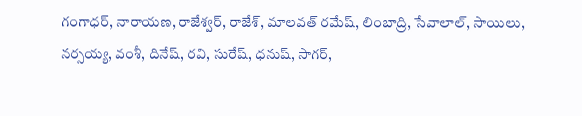గంగాధర్, నారాయణ, రాజేశ్వర్, రాజేశ్, మాలవత్ రమేష్, లింబాద్రి, సేవాలాల్, సాయిలు, నర్సయ్య, వంశీ, దినేష్, రవి, సురేష్, ధనుష్, సాగర్,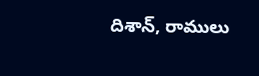దిశాన్, రాములు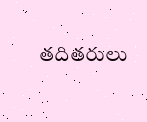తదితరులు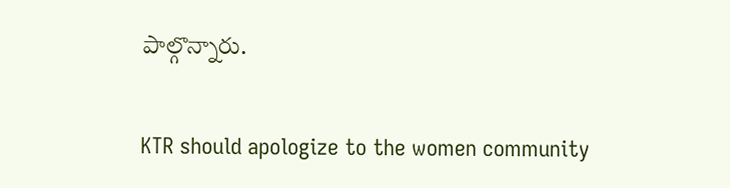పాల్గొన్నారు.

KTR should apologize to the women community